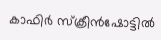കാഫിർ സ്‌ക്രീൻഷോട്ടിൽ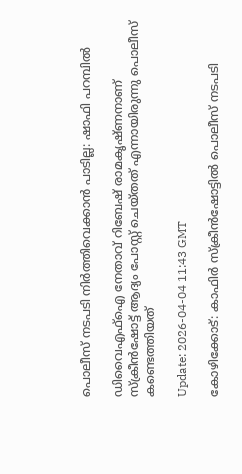പൊലീസ് നടപടി നിർത്തിവെക്കാൻ പാടില്ല: ഷാഫി പറമ്പിൽ

ഡിവൈഎഫ്‌ഐ നേതാവ് റിബേഷ് രാമകൃഷ്ണനാണ് സ്‌ക്രീൻഷോട്ട് ആദ്യം പോസ്റ്റ് ചെയ്തത് എന്നായിരുന്നു പൊലീസ് കണ്ടെത്തിയത്

Update: 2026-04-04 11:43 GMT

കോഴിക്കോട്: കാഫിർ സ്‌ക്രീൻഷോട്ടിൽ പൊലീസ് നടപടി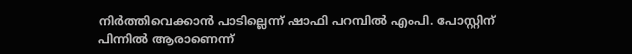നിർത്തിവെക്കാൻ പാടില്ലെന്ന് ഷാഫി പറമ്പിൽ എംപി. പോസ്റ്റിന് പിന്നിൽ ആരാണെന്ന്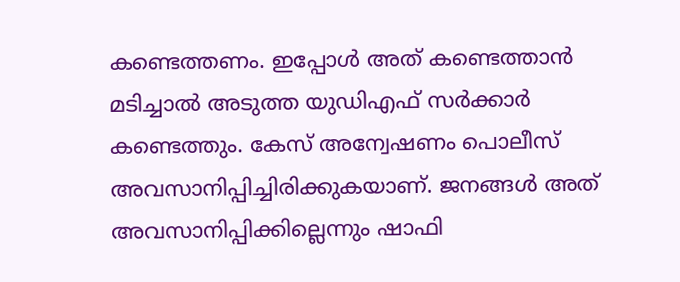കണ്ടെത്തണം. ഇപ്പോൾ അത് കണ്ടെത്താൻ മടിച്ചാൽ അടുത്ത യുഡിഎഫ് സർക്കാർ കണ്ടെത്തും. കേസ് അന്വേഷണം പൊലീസ് അവസാനിപ്പിച്ചിരിക്കുകയാണ്. ജനങ്ങൾ അത് അവസാനിപ്പിക്കില്ലെന്നും ഷാഫി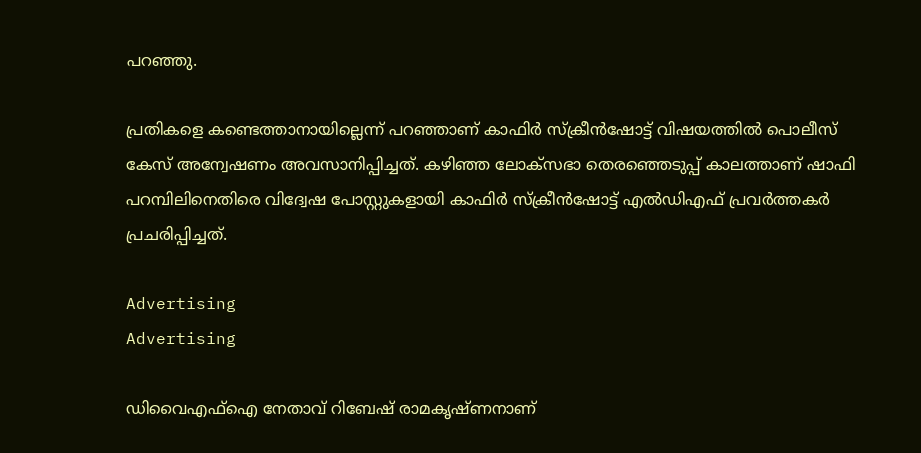പറഞ്ഞു.

പ്രതികളെ കണ്ടെത്താനായില്ലെന്ന് പറഞ്ഞാണ് കാഫിർ സ്‌ക്രീൻഷോട്ട് വിഷയത്തിൽ പൊലീസ് കേസ് അന്വേഷണം അവസാനിപ്പിച്ചത്. കഴിഞ്ഞ ലോക്‌സഭാ തെരഞ്ഞെടുപ്പ് കാലത്താണ് ഷാഫി പറമ്പിലിനെതിരെ വിദ്വേഷ പോസ്റ്റുകളായി കാഫിർ സ്‌ക്രീൻഷോട്ട് എൽഡിഎഫ് പ്രവർത്തകർ പ്രചരിപ്പിച്ചത്.

Advertising
Advertising

ഡിവൈഎഫ്‌ഐ നേതാവ് റിബേഷ് രാമകൃഷ്ണനാണ്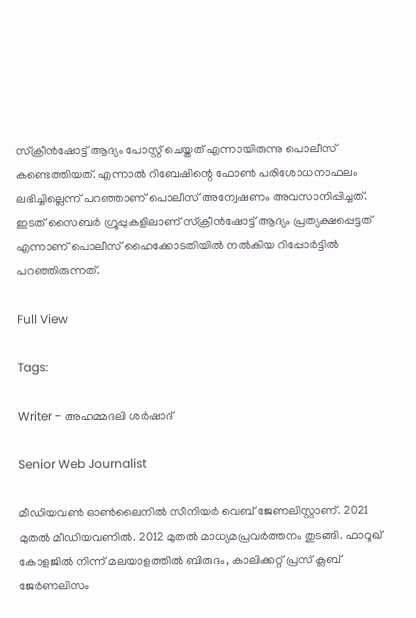സ്‌ക്രീൻഷോട്ട് ആദ്യം പോസ്റ്റ് ചെയ്തത് എന്നായിരുന്നു പൊലീസ് കണ്ടെത്തിയത്. എന്നാൽ റിബേഷിന്റെ ഫോൺ പരിശോധനാഫലം ലഭിച്ചില്ലെന്ന് പറഞ്ഞാണ് പൊലീസ് അന്വേഷണം അവസാനിപ്പിച്ചത്. ഇടത് സൈബർ ഗ്രൂപ്പുകളിലാണ് സ്‌ക്രീൻഷോട്ട് ആദ്യം പ്രത്യക്ഷപ്പെട്ടത് എന്നാണ് പൊലീസ് ഹൈക്കോടതിയിൽ നൽകിയ റിപ്പോർട്ടിൽ പറഞ്ഞിരുന്നത്.

Full View

Tags:

Writer - അഹമ്മദലി ശര്‍ഷാദ്

Senior Web Journalist

മീഡിയവൺ ഓൺലൈനിൽ സീനിയർ വെബ് ജേണലിസ്റ്റാണ്. 2021 മുതൽ മീഡിയവണിൽ. 2012 മുതൽ മാധ്യമപ്രവർത്തനം തുടങ്ങി. ഫാറൂഖ് കോളജിൽ നിന്ന് മലയാളത്തിൽ ബിരുദം, കാലിക്കറ്റ് പ്രസ് ക്ലബ് ജേർണലിസം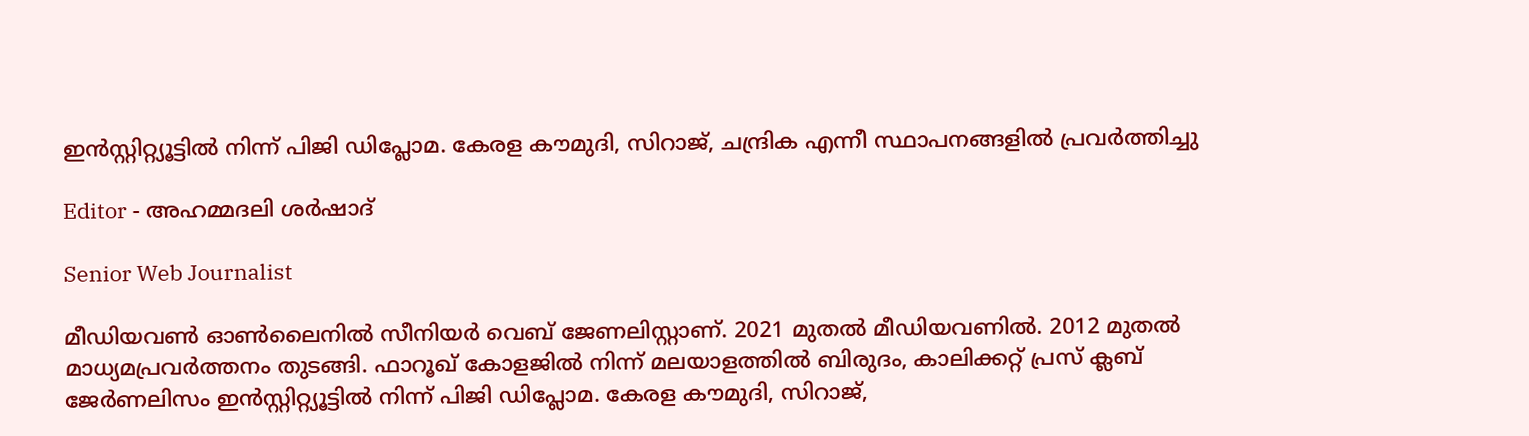ഇൻസ്റ്റിറ്റ്യൂട്ടിൽ നിന്ന് പിജി ഡിപ്ലോമ. കേരള കൗമുദി, സിറാജ്, ചന്ദ്രിക എന്നീ സ്ഥാപനങ്ങളിൽ പ്രവർത്തിച്ചു

Editor - അഹമ്മദലി ശര്‍ഷാദ്

Senior Web Journalist

മീഡിയവൺ ഓൺലൈനിൽ സീനിയർ വെബ് ജേണലിസ്റ്റാണ്. 2021 മുതൽ മീഡിയവണിൽ. 2012 മുതൽ മാധ്യമപ്രവർത്തനം തുടങ്ങി. ഫാറൂഖ് കോളജിൽ നിന്ന് മലയാളത്തിൽ ബിരുദം, കാലിക്കറ്റ് പ്രസ് ക്ലബ് ജേർണലിസം ഇൻസ്റ്റിറ്റ്യൂട്ടിൽ നിന്ന് പിജി ഡിപ്ലോമ. കേരള കൗമുദി, സിറാജ്,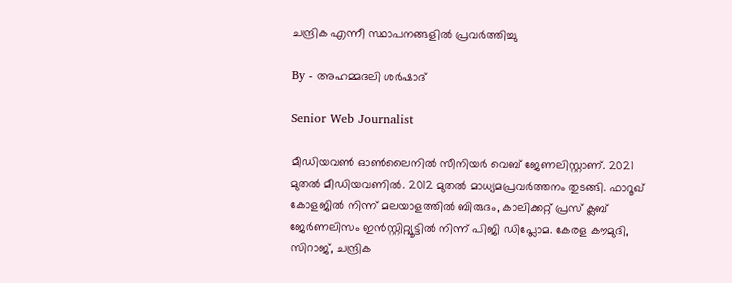ചന്ദ്രിക എന്നീ സ്ഥാപനങ്ങളിൽ പ്രവർത്തിച്ചു

By - അഹമ്മദലി ശര്‍ഷാദ്

Senior Web Journalist

മീഡിയവൺ ഓൺലൈനിൽ സീനിയർ വെബ് ജേണലിസ്റ്റാണ്. 2021 മുതൽ മീഡിയവണിൽ. 2012 മുതൽ മാധ്യമപ്രവർത്തനം തുടങ്ങി. ഫാറൂഖ് കോളജിൽ നിന്ന് മലയാളത്തിൽ ബിരുദം, കാലിക്കറ്റ് പ്രസ് ക്ലബ് ജേർണലിസം ഇൻസ്റ്റിറ്റ്യൂട്ടിൽ നിന്ന് പിജി ഡിപ്ലോമ. കേരള കൗമുദി, സിറാജ്, ചന്ദ്രിക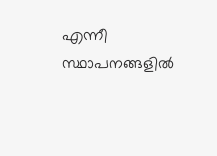എന്നീ സ്ഥാപനങ്ങളിൽ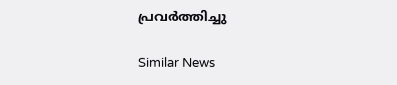പ്രവർത്തിച്ചു

Similar News